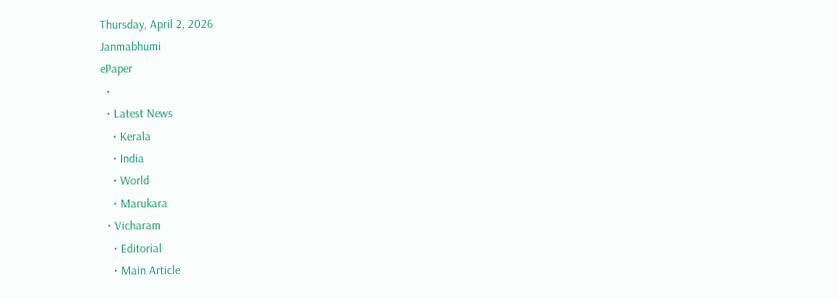Thursday, April 2, 2026
Janmabhumi
ePaper
  •
  • Latest News
    • Kerala
    • India
    • World
    • Marukara
  • Vicharam
    • Editorial
    • Main Article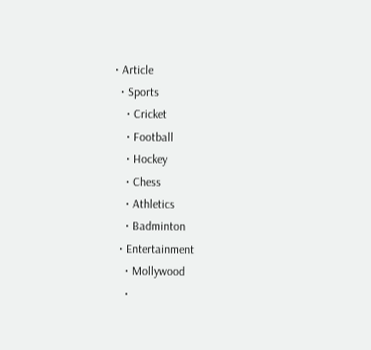• Article
  • Sports
    • Cricket
    • Football
    • Hockey
    • Chess
    • Athletics
    • Badminton
  • Entertainment
    • Mollywood
    •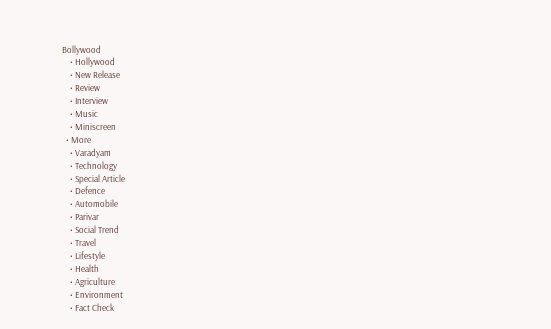Bollywood
    • Hollywood
    • New Release
    • Review
    • Interview
    • Music
    • Miniscreen
  • More
    • Varadyam
    • Technology
    • Special Article
    • Defence
    • Automobile
    • Parivar
    • Social Trend
    • Travel
    • Lifestyle
    • Health
    • Agriculture
    • Environment
    • Fact Check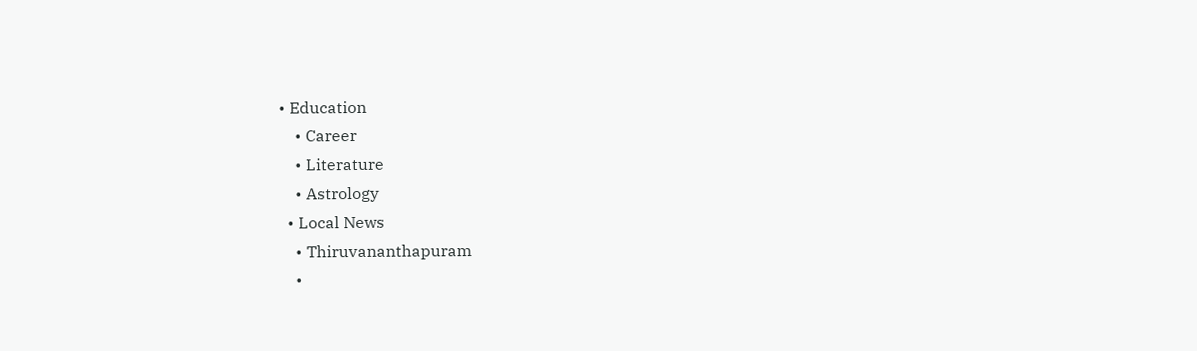• Education
    • Career
    • Literature
    • Astrology
  • Local News
    • Thiruvananthapuram
    •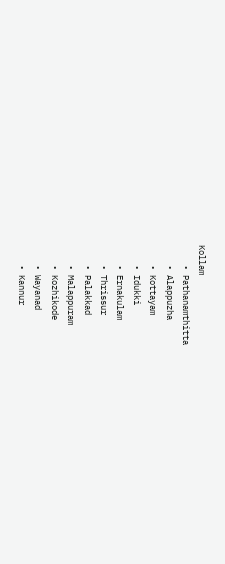Kollam
    • Pathanamthitta
    • Alappuzha
    • Kottayam
    • Idukki
    • Ernakulam
    • Thrissur
    • Palakkad
    • Malappuram
    • Kozhikode
    • Wayanad
    • Kannur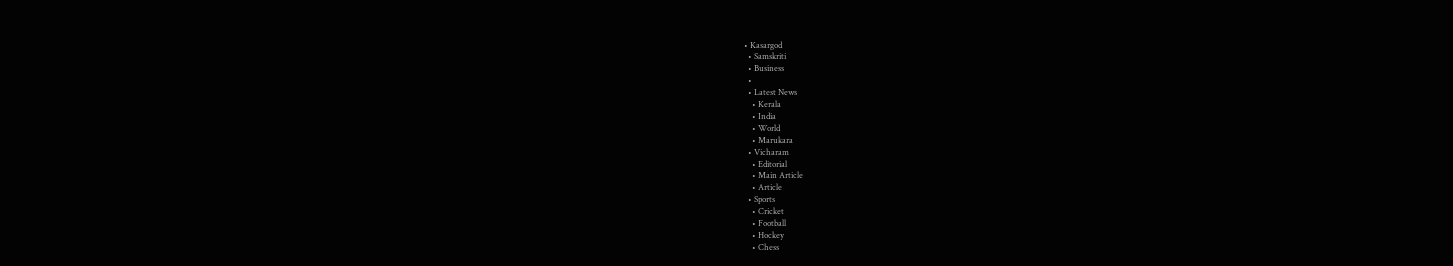• Kasargod
  • Samskriti
  • Business
  •
  • Latest News
    • Kerala
    • India
    • World
    • Marukara
  • Vicharam
    • Editorial
    • Main Article
    • Article
  • Sports
    • Cricket
    • Football
    • Hockey
    • Chess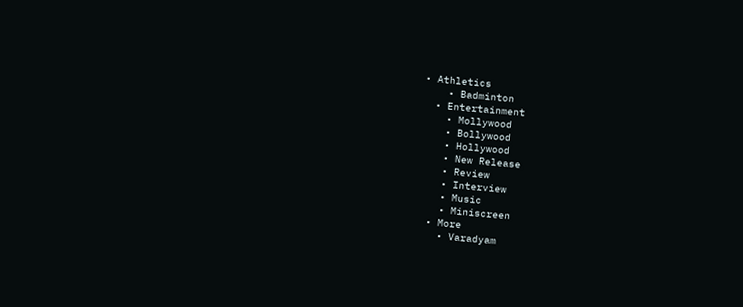• Athletics
    • Badminton
  • Entertainment
    • Mollywood
    • Bollywood
    • Hollywood
    • New Release
    • Review
    • Interview
    • Music
    • Miniscreen
  • More
    • Varadyam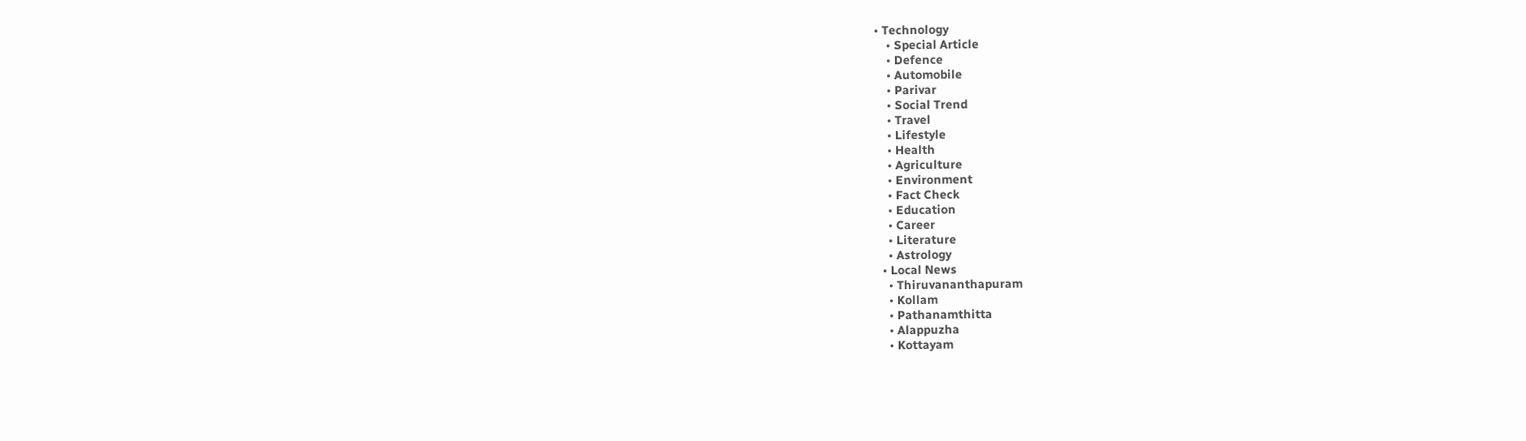• Technology
    • Special Article
    • Defence
    • Automobile
    • Parivar
    • Social Trend
    • Travel
    • Lifestyle
    • Health
    • Agriculture
    • Environment
    • Fact Check
    • Education
    • Career
    • Literature
    • Astrology
  • Local News
    • Thiruvananthapuram
    • Kollam
    • Pathanamthitta
    • Alappuzha
    • Kottayam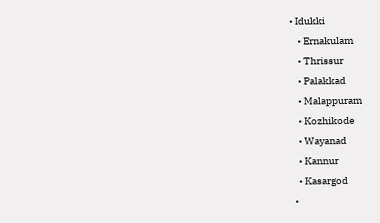• Idukki
    • Ernakulam
    • Thrissur
    • Palakkad
    • Malappuram
    • Kozhikode
    • Wayanad
    • Kannur
    • Kasargod
  •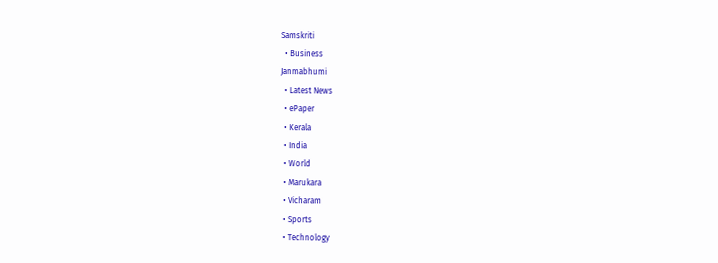Samskriti
  • Business
Janmabhumi
  • Latest News
  • ePaper
  • Kerala
  • India
  • World
  • Marukara
  • Vicharam
  • Sports
  • Technology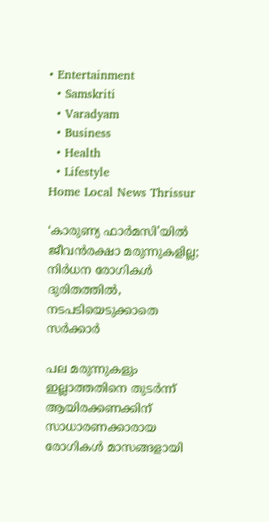• Entertainment
  • Samskriti
  • Varadyam
  • Business
  • Health
  • Lifestyle
Home Local News Thrissur

‘കാരുണ്യ ഫാര്‍മസി’യില്‍ ജീവന്‍രക്ഷാ മരുന്നുകളില്ല; നിര്‍ധന രോഗികള്‍ ദുരിതത്തില്‍, നടപടിയെടുക്കാതെ സര്‍ക്കാര്‍

പല മരുന്നുകളും ഇല്ലാത്തതിനെ തുടര്‍ന്ന് ആയിരക്കണക്കിന് സാധാരണക്കാരായ രോഗികള്‍ മാസങ്ങളായി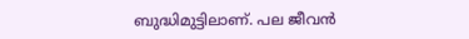ബുദ്ധിമുട്ടിലാണ്. പല ജീവന്‍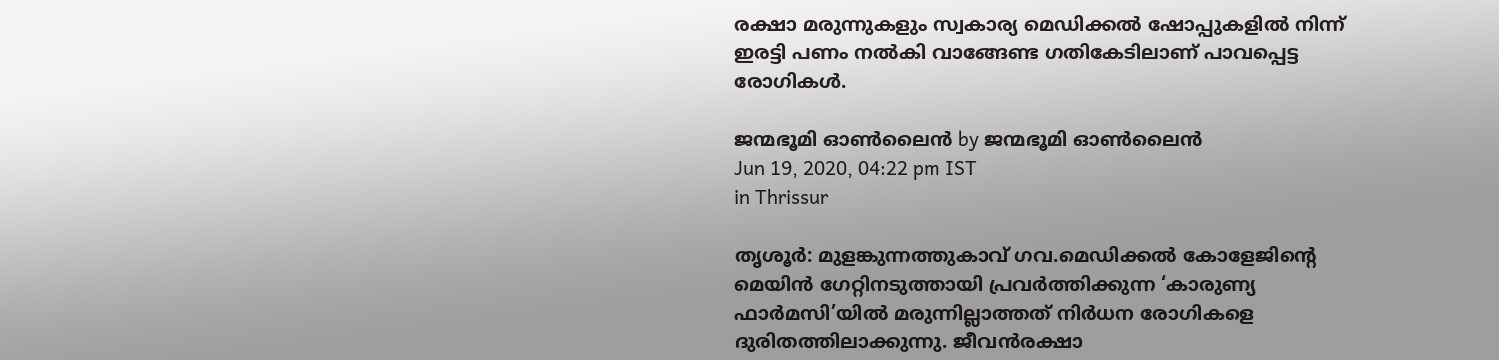രക്ഷാ മരുന്നുകളും സ്വകാര്യ മെഡിക്കല്‍ ഷോപ്പുകളില്‍ നിന്ന് ഇരട്ടി പണം നല്‍കി വാങ്ങേണ്ട ഗതികേടിലാണ് പാവപ്പെട്ട രോഗികള്‍.

ജന്മഭൂമി ഓണ്‍ലൈന്‍ by ജന്മഭൂമി ഓണ്‍ലൈന്‍
Jun 19, 2020, 04:22 pm IST
in Thrissur

തൃശൂര്‍: മുളങ്കുന്നത്തുകാവ് ഗവ.മെഡിക്കല്‍ കോളേജിന്റെ മെയിന്‍ ഗേറ്റിനടുത്തായി പ്രവര്‍ത്തിക്കുന്ന ‘കാരുണ്യ ഫാര്‍മസി’യില്‍ മരുന്നില്ലാത്തത് നിര്‍ധന രോഗികളെ ദുരിതത്തിലാക്കുന്നു. ജീവന്‍രക്ഷാ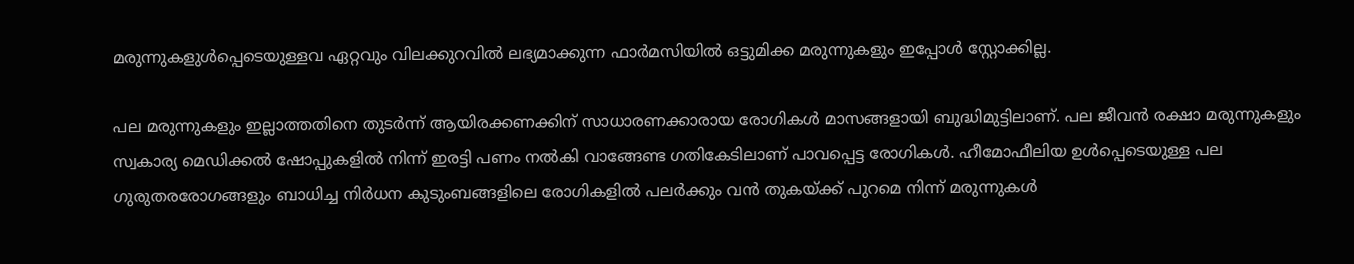മരുന്നുകളുള്‍പ്പെടെയുള്ളവ ഏറ്റവും വിലക്കുറവില്‍ ലഭ്യമാക്കുന്ന ഫാര്‍മസിയില്‍ ഒട്ടുമിക്ക മരുന്നുകളും ഇപ്പോള്‍ സ്റ്റോക്കില്ല.

പല മരുന്നുകളും ഇല്ലാത്തതിനെ തുടര്‍ന്ന് ആയിരക്കണക്കിന് സാധാരണക്കാരായ രോഗികള്‍ മാസങ്ങളായി ബുദ്ധിമുട്ടിലാണ്. പല ജീവന്‍ രക്ഷാ മരുന്നുകളും സ്വകാര്യ മെഡിക്കല്‍ ഷോപ്പുകളില്‍ നിന്ന് ഇരട്ടി പണം നല്‍കി വാങ്ങേണ്ട ഗതികേടിലാണ് പാവപ്പെട്ട രോഗികള്‍. ഹീമോഫീലിയ ഉള്‍പ്പെടെയുള്ള പല ഗുരുതരരോഗങ്ങളും ബാധിച്ച നിര്‍ധന കുടുംബങ്ങളിലെ രോഗികളില്‍ പലര്‍ക്കും വന്‍ തുകയ്‌ക്ക് പുറമെ നിന്ന് മരുന്നുകള്‍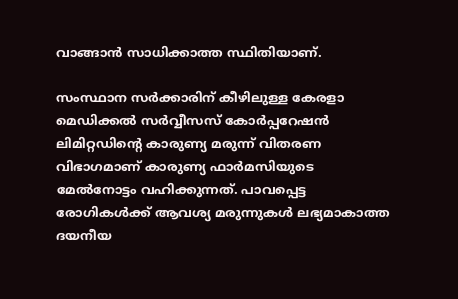വാങ്ങാന്‍ സാധിക്കാത്ത സ്ഥിതിയാണ്.

സംസ്ഥാന സര്‍ക്കാരിന് കീഴിലുള്ള കേരളാ മെഡിക്കല്‍ സര്‍വ്വീസസ് കോര്‍പ്പറേഷന്‍ ലിമിറ്റഡിന്റെ കാരുണ്യ മരുന്ന് വിതരണ വിഭാഗമാണ് കാരുണ്യ ഫാര്‍മസിയുടെ മേല്‍നോട്ടം വഹിക്കുന്നത്. പാവപ്പെട്ട രോഗികള്‍ക്ക് ആവശ്യ മരുന്നുകള്‍ ലഭ്യമാകാത്ത ദയനീയ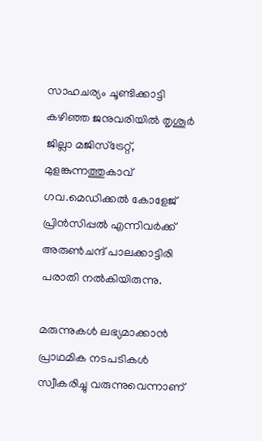സാഹചര്യം ചൂണ്ടിക്കാട്ടി കഴിഞ്ഞ ജനുവരിയില്‍ തൃശൂര്‍ ജില്ലാ മജിസ്ട്രേറ്റ്, മുളങ്കുന്നത്തുകാവ് ഗവ.മെഡിക്കല്‍ കോളേജ് പ്രിന്‍സിപ്പല്‍ എന്നിവര്‍ക്ക് അരുണ്‍ചന്ദ് പാലക്കാട്ടിരി പരാതി നല്‍കിയിരുന്നു.

മരുന്നുകള്‍ ലഭ്യമാക്കാന്‍ പ്രാഥമിക നടപടികള്‍ സ്വീകരിച്ചു വരുന്നുവെന്നാണ്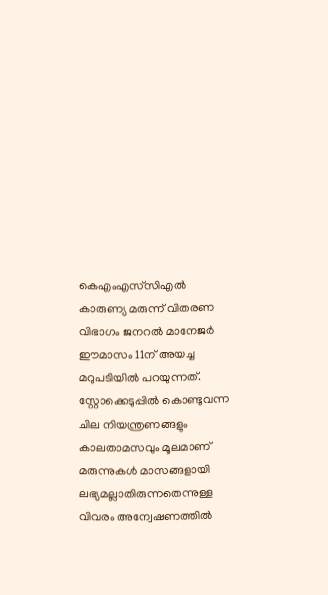കെഎംഎസ്‌സിഎല്‍ കാരുണ്യ മരുന്ന് വിതരണ വിഭാഗം ജനറല്‍ മാനേജര്‍ ഈമാസം 11ന് അയച്ച മറുപടിയില്‍ പറയുന്നത്. സ്റ്റോക്കെടുപ്പില്‍ കൊണ്ടുവന്ന ചില നിയന്ത്രണങ്ങളും കാലതാമസവും മൂലമാണ് മരുന്നുകള്‍ മാസങ്ങളായി ലഭ്യമല്ലാതിരുന്നതെന്നുള്ള വിവരം അന്വേഷണത്തില്‍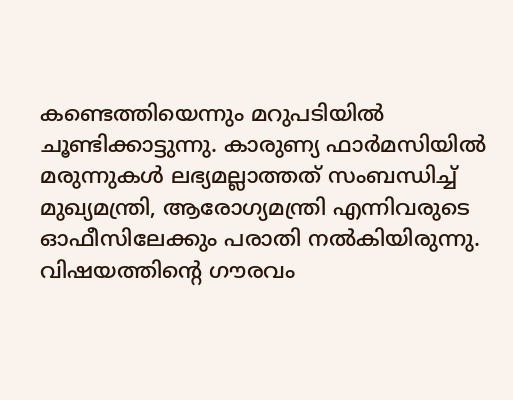കണ്ടെത്തിയെന്നും മറുപടിയില്‍ ചൂണ്ടിക്കാട്ടുന്നു. കാരുണ്യ ഫാര്‍മസിയില്‍ മരുന്നുകള്‍ ലഭ്യമല്ലാത്തത് സംബന്ധിച്ച് മുഖ്യമന്ത്രി, ആരോഗ്യമന്ത്രി എന്നിവരുടെ ഓഫീസിലേക്കും പരാതി നല്‍കിയിരുന്നു. വിഷയത്തിന്റെ ഗൗരവം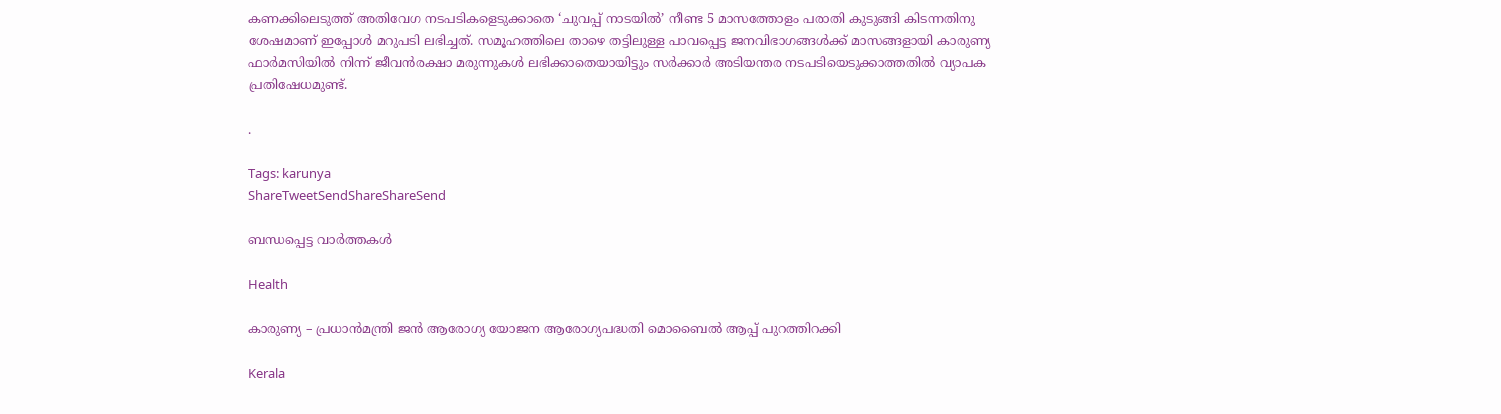കണക്കിലെടുത്ത് അതിവേഗ നടപടികളെടുക്കാതെ ‘ചുവപ്പ് നാടയില്‍’ നീണ്ട 5 മാസത്തോളം പരാതി കുടുങ്ങി കിടന്നതിനു ശേഷമാണ് ഇപ്പോള്‍ മറുപടി ലഭിച്ചത്. സമൂഹത്തിലെ താഴെ തട്ടിലുള്ള പാവപ്പെട്ട ജനവിഭാഗങ്ങള്‍ക്ക് മാസങ്ങളായി കാരുണ്യ ഫാര്‍മസിയില്‍ നിന്ന് ജീവന്‍രക്ഷാ മരുന്നുകള്‍ ലഭിക്കാതെയായിട്ടും സര്‍ക്കാര്‍ അടിയന്തര നടപടിയെടുക്കാത്തതില്‍ വ്യാപക പ്രതിഷേധമുണ്ട്.

.

Tags: karunya
ShareTweetSendShareShareSend

ബന്ധപ്പെട്ട വാര്‍ത്തകള്‍

Health

കാരുണ്യ – പ്രധാന്‍മന്ത്രി ജന്‍ ആരോഗ്യ യോജന ആരോഗ്യപദ്ധതി മൊബൈല്‍ ആപ്പ് പുറത്തിറക്കി

Kerala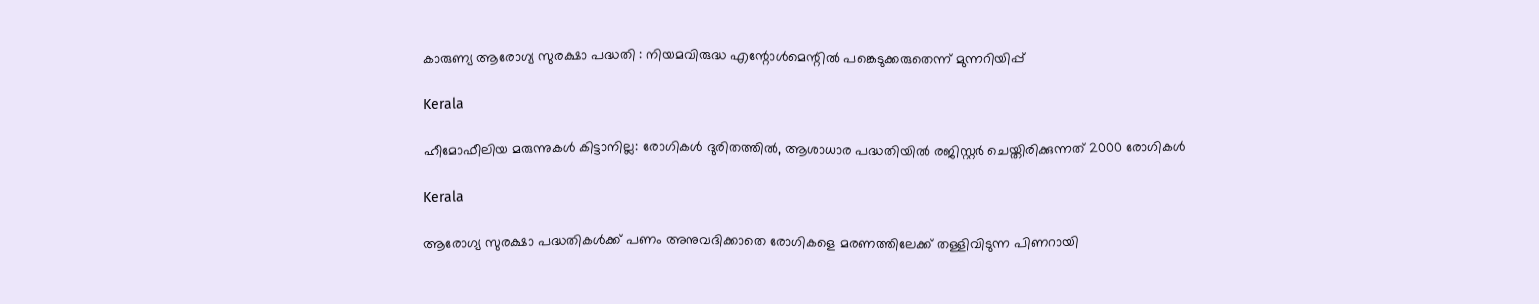കാരുണ്യ ആരോഗ്യ സുരക്ഷാ പദ്ധതി : നിയമവിരുദ്ധ എന്റോള്‍മെന്റില്‍ പങ്കെടുക്കരുതെന്ന് മുന്നറിയിപ്പ്

Kerala

ഹീമോഫീലിയ മരുന്നുകള്‍ കിട്ടാനില്ല: രോഗികള്‍ ദുരിതത്തില്‍, ആശാധാര പദ്ധതിയിൽ രജിസ്റ്റർ ചെയ്തിരിക്കുന്നത് 2000 രോഗികൾ

Kerala

ആരോഗ്യ സുരക്ഷാ പദ്ധതികൾക്ക് പണം അനുവദിക്കാതെ രോഗികളെ മരണത്തിലേക്ക് തള്ളിവിടുന്ന പിണറായി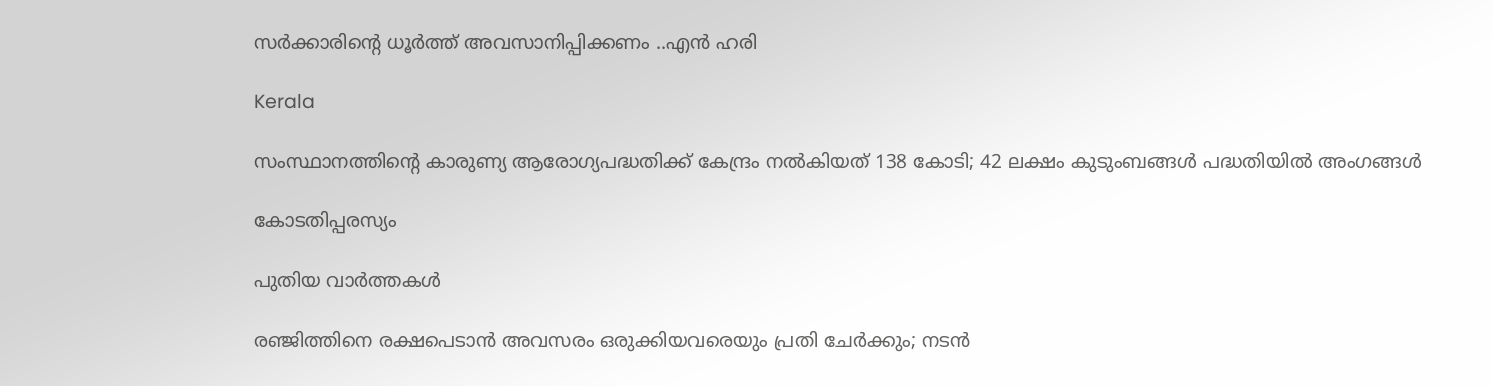സർക്കാരിന്റെ ധൂർത്ത് അവസാനിപ്പിക്കണം ..എൻ ഹരി

Kerala

സംസ്ഥാനത്തിന്റെ കാരുണ്യ ആരോഗ്യപദ്ധതിക്ക് കേന്ദ്രം നല്‍കിയത് 138 കോടി; 42 ലക്ഷം കുടുംബങ്ങള്‍ പദ്ധതിയില്‍ അംഗങ്ങള്‍

കോടതിപ്പരസ്യം

പുതിയ വാര്‍ത്തകള്‍

രഞ്ജിത്തിനെ രക്ഷപെടാൻ അവസരം ഒരുക്കിയവരെയും പ്രതി ചേർക്കും; നടൻ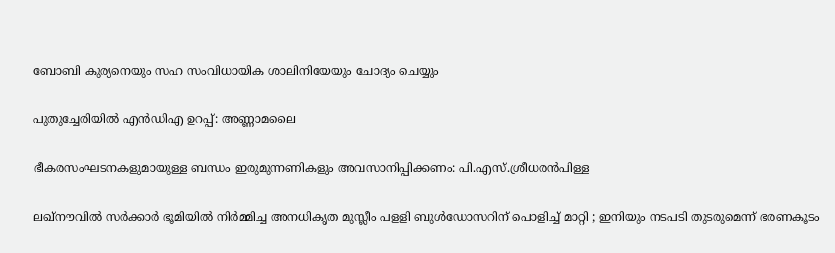ബോബി കുര്യനെയും സഹ സംവിധായിക ശാലിനിയേയും ചോദ്യം ചെയ്യും

പുതുച്ചേരിയില്‍ എന്‍ഡിഎ ഉറപ്പ്: അണ്ണാമലൈ

ഭീകരസംഘടനകളുമായുള്ള ബന്ധം ഇരുമുന്നണികളും അവസാനിപ്പിക്കണം: പി.എസ്.ശ്രീധരന്‍പിള്ള

ലഖ്‌നൗവിൽ സർക്കാർ ഭൂമിയിൽ നിർമ്മിച്ച അനധികൃത മുസ്ലീം പളളി ബുൾഡോസറിന് പൊളിച്ച് മാറ്റി ; ഇനിയും നടപടി തുടരുമെന്ന് ഭരണകൂടം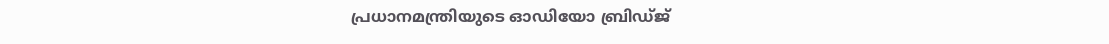പ്രധാനമന്ത്രിയുടെ ഓഡിയോ ബ്രിഡ്ജ്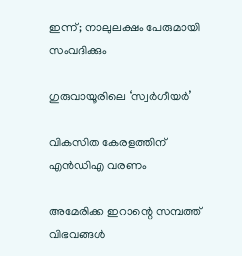ഇന്ന്; നാലുലക്ഷം പേരുമായി സംവദിക്കും

ഗുരുവായൂരിലെ ‘സ്വര്‍ഗീയര്‍’

വികസിത കേരളത്തിന് എന്‍ഡിഎ വരണം

അമേരിക്ക ഇറാന്റെ സമ്പത്ത് വിഭവങ്ങൾ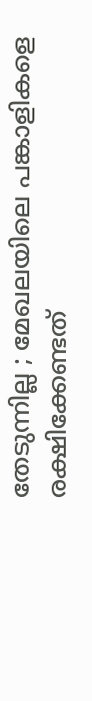തേടുന്നില്ല ; മേഖലയിലെ പങ്കാളികളെ രക്ഷിക്കേണ്ടത്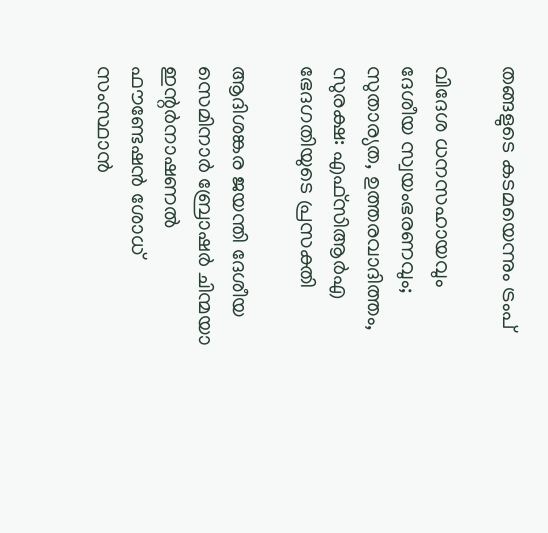തങ്ങളുടെ കടമയെന്നും ട്രംപ്

വിദേശ ധനസഹായവും ദേശീയ സ്വയംഭരണവും; സുതാര്യത, ഉത്തരവാദിത്തം, സുരക്ഷ: എഫ്‌സിആര്‍എ ഭേദഗതിയുടെ പ്രസക്തി

ആദിശങ്കര ജയന്തി ദേശീയ സെമിനാര്‍ ബ്രോഷര്‍ ചിന്മയാ ഇന്റര്‍നാഷണല്‍ ഫൗണ്ടേഷന്‍ ശോധ് സംസ്ഥാന്‍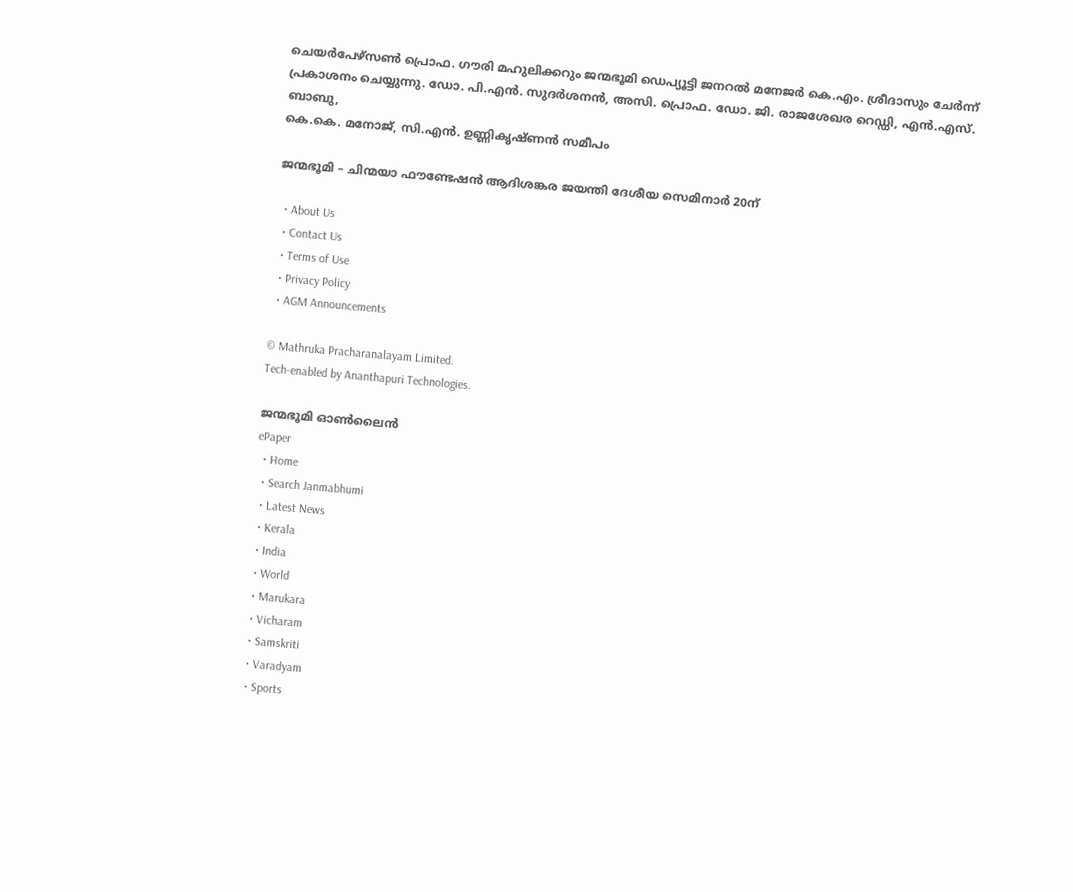ചെയര്‍പേഴ്‌സണ്‍ പ്രൊഫ. ഗൗരി മഹുലിക്കറും ജന്മഭൂമി ഡെപ്യൂട്ടി ജനറല്‍ മനേജര്‍ കെ.എം. ശ്രീദാസും ചേര്‍ന്ന് പ്രകാശനം ചെയ്യുന്നു. ഡോ. പി.എന്‍. സുദര്‍ശനന്‍, അസി. പ്രൊഫ. ഡോ. ജി. രാജശേഖര റെഡ്ഡി, എന്‍.എസ്. ബാബു,
കെ.കെ. മനോജ്, സി.എന്‍. ഉണ്ണികൃഷ്ണന്‍ സമീപം

ജന്മഭൂമി – ചിന്മയാ ഫൗണ്ടേഷന്‍ ആദിശങ്കര ജയന്തി ദേശീയ സെമിനാര്‍ 20ന്

  • About Us
  • Contact Us
  • Terms of Use
  • Privacy Policy
  • AGM Announcements

© Mathruka Pracharanalayam Limited.
Tech-enabled by Ananthapuri Technologies.

ജന്മഭൂമി ഓണ്‍ലൈന്‍
ePaper
  • Home
  • Search Janmabhumi
  • Latest News
  • Kerala
  • India
  • World
  • Marukara
  • Vicharam
  • Samskriti
  • Varadyam
  • Sports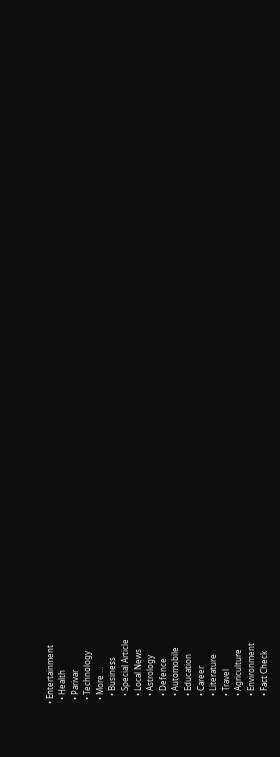• Entertainment
  • Health
  • Parivar
  • Technology
  • More …
    • Business
    • Special Article
    • Local News
    • Astrology
    • Defence
    • Automobile
    • Education
    • Career
    • Literature
    • Travel
    • Agriculture
    • Environment
    • Fact Check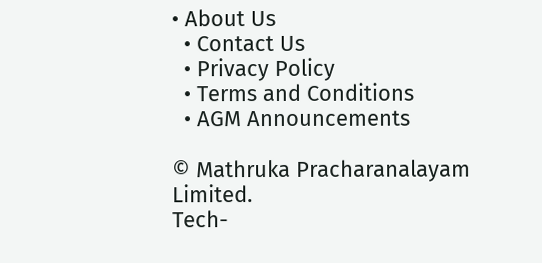• About Us
  • Contact Us
  • Privacy Policy
  • Terms and Conditions
  • AGM Announcements

© Mathruka Pracharanalayam Limited.
Tech-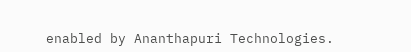enabled by Ananthapuri Technologies.